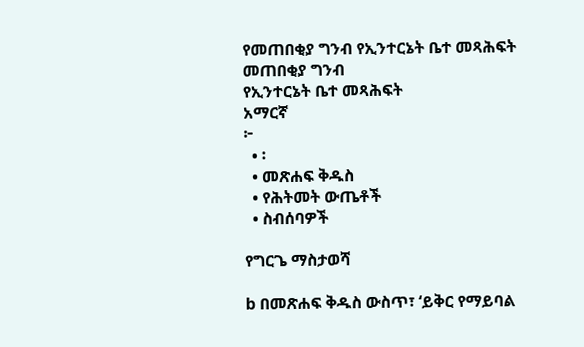የመጠበቂያ ግንብ የኢንተርኔት ቤተ መጻሕፍት
መጠበቂያ ግንብ
የኢንተርኔት ቤተ መጻሕፍት
አማርኛ
፦
  • ፡
  • መጽሐፍ ቅዱስ
  • የሕትመት ውጤቶች
  • ስብሰባዎች

የግርጌ ማስታወሻ

b በመጽሐፍ ቅዱስ ውስጥ፣ ‘ይቅር የማይባል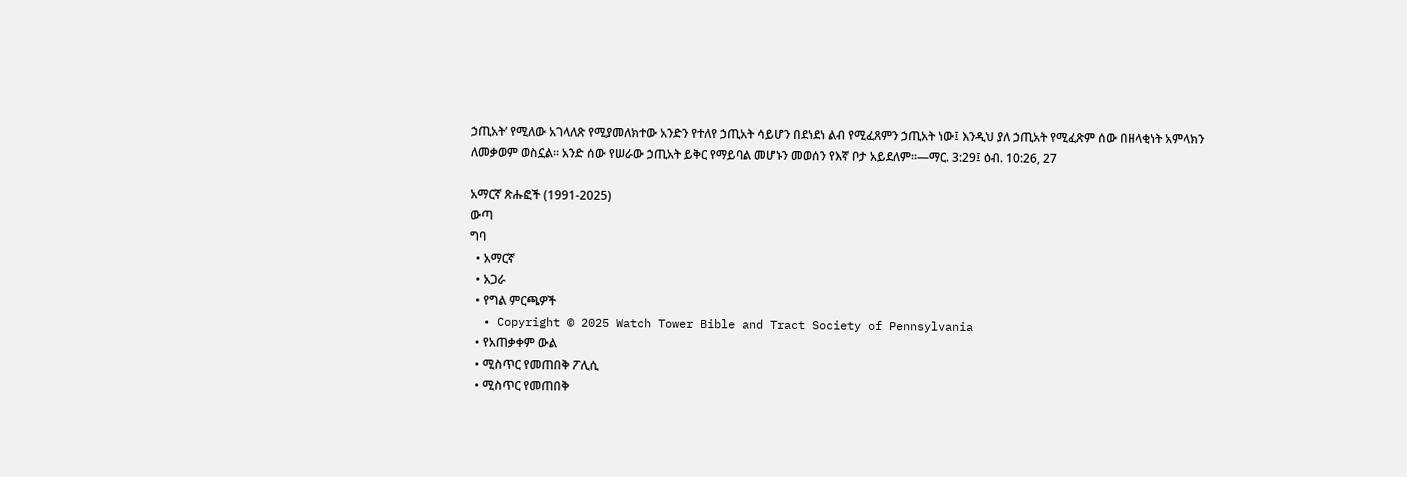ኃጢአት’ የሚለው አገላለጽ የሚያመለክተው አንድን የተለየ ኃጢአት ሳይሆን በደነደነ ልብ የሚፈጸምን ኃጢአት ነው፤ እንዲህ ያለ ኃጢአት የሚፈጽም ሰው በዘላቂነት አምላክን ለመቃወም ወስኗል። አንድ ሰው የሠራው ኃጢአት ይቅር የማይባል መሆኑን መወሰን የእኛ ቦታ አይደለም።—ማር. 3:29፤ ዕብ. 10:26, 27

አማርኛ ጽሑፎች (1991-2025)
ውጣ
ግባ
  • አማርኛ
  • አጋራ
  • የግል ምርጫዎች
  • Copyright © 2025 Watch Tower Bible and Tract Society of Pennsylvania
  • የአጠቃቀም ውል
  • ሚስጥር የመጠበቅ ፖሊሲ
  • ሚስጥር የመጠበቅ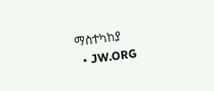ማስተካከያ
  • JW.ORG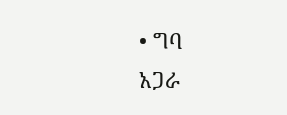• ግባ
አጋራ